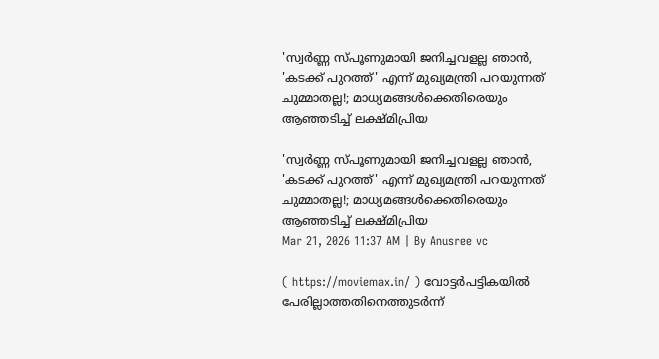'സ്വർണ്ണ സ്പൂണുമായി ജനിച്ചവളല്ല ഞാൻ, 'കടക്ക് പുറത്ത്' എന്ന് മുഖ്യമന്ത്രി പറയുന്നത് ചുമ്മാതല്ല!; മാധ്യമങ്ങൾക്കെതിരെയും ആഞ്ഞടിച്ച് ലക്ഷ്മിപ്രിയ

'സ്വർണ്ണ സ്പൂണുമായി ജനിച്ചവളല്ല ഞാൻ, 'കടക്ക് പുറത്ത്' എന്ന് മുഖ്യമന്ത്രി പറയുന്നത് ചുമ്മാതല്ല!; മാധ്യമങ്ങൾക്കെതിരെയും ആഞ്ഞടിച്ച് ലക്ഷ്മിപ്രിയ
Mar 21, 2026 11:37 AM | By Anusree vc

( https://moviemax.in/ ) വോട്ടർപട്ടികയിൽ പേരില്ലാത്തതിനെത്തുടർന്ന്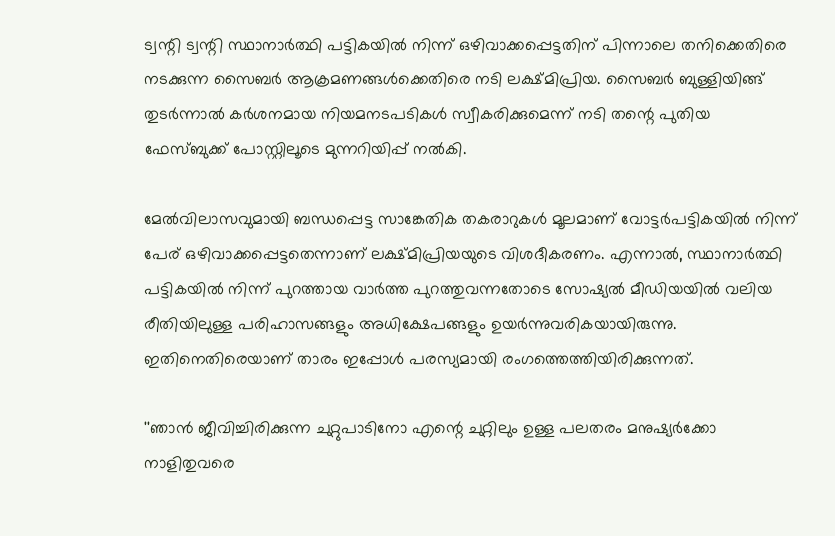ട്വന്റി ട്വന്റി സ്ഥാനാർത്ഥി പട്ടികയിൽ നിന്ന് ഒഴിവാക്കപ്പെട്ടതിന് പിന്നാലെ തനിക്കെതിരെ നടക്കുന്ന സൈബർ ആക്രമണങ്ങൾക്കെതിരെ നടി ലക്ഷ്മിപ്രിയ. സൈബർ ബുള്ളിയിങ്ങ് തുടർന്നാൽ കർശനമായ നിയമനടപടികൾ സ്വീകരിക്കുമെന്ന് നടി തന്റെ പുതിയ ഫേസ്ബുക്ക് പോസ്റ്റിലൂടെ മുന്നറിയിപ്പ് നൽകി.

മേൽവിലാസവുമായി ബന്ധപ്പെട്ട സാങ്കേതിക തകരാറുകൾ മൂലമാണ് വോട്ടർപട്ടികയിൽ നിന്ന് പേര് ഒഴിവാക്കപ്പെട്ടതെന്നാണ് ലക്ഷ്മിപ്രിയയുടെ വിശദീകരണം. എന്നാൽ, സ്ഥാനാർത്ഥി പട്ടികയിൽ നിന്ന് പുറത്തായ വാർത്ത പുറത്തുവന്നതോടെ സോഷ്യൽ മീഡിയയിൽ വലിയ രീതിയിലുള്ള പരിഹാസങ്ങളും അധിക്ഷേപങ്ങളും ഉയർന്നുവരികയായിരുന്നു. ഇതിനെതിരെയാണ് താരം ഇപ്പോൾ പരസ്യമായി രംഗത്തെത്തിയിരിക്കുന്നത്.

''ഞാൻ ജീവിച്ചിരിക്കുന്ന ചുറ്റുപാടിനോ എന്റെ ചുറ്റിലും ഉള്ള പലതരം മനുഷ്യർക്കോ നാളിതുവരെ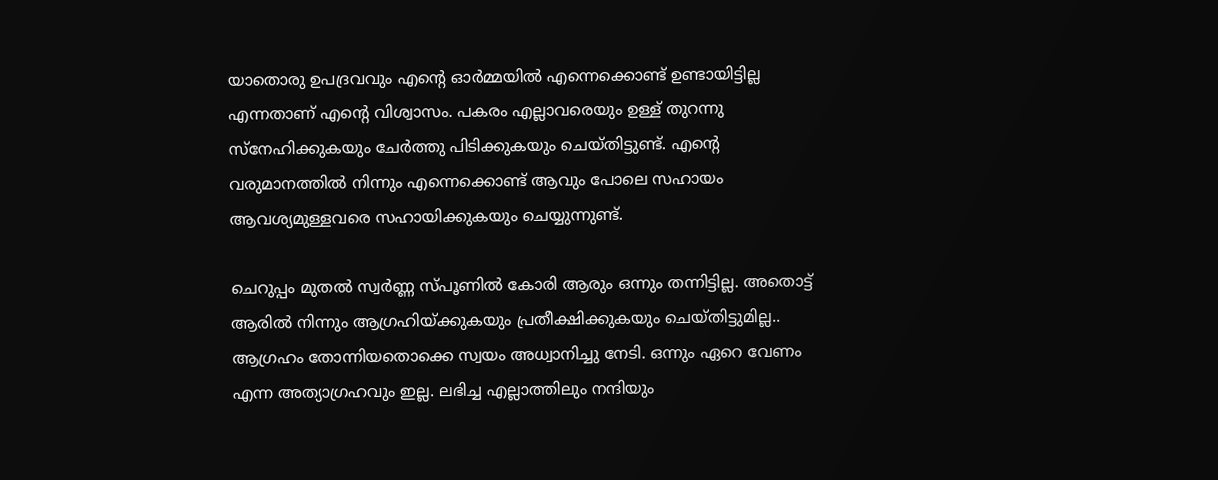യാതൊരു ഉപദ്രവവും എന്റെ ഓർമ്മയിൽ എന്നെക്കൊണ്ട് ഉണ്ടായിട്ടില്ല എന്നതാണ് എന്റെ വിശ്വാസം. പകരം എല്ലാവരെയും ഉള്ള് തുറന്നു സ്നേഹിക്കുകയും ചേർത്തു പിടിക്കുകയും ചെയ്തിട്ടുണ്ട്. എന്റെ വരുമാനത്തിൽ നിന്നും എന്നെക്കൊണ്ട് ആവും പോലെ സഹായം ആവശ്യമുള്ളവരെ സഹായിക്കുകയും ചെയ്യുന്നുണ്ട്.

ചെറുപ്പം മുതൽ സ്വർണ്ണ സ്‍പൂണിൽ കോരി ആരും ഒന്നും തന്നിട്ടില്ല. അതൊട്ട് ആരിൽ നിന്നും ആഗ്രഹിയ്ക്കുകയും പ്രതീക്ഷിക്കുകയും ചെയ്തിട്ടുമില്ല.. ആഗ്രഹം തോന്നിയതൊക്കെ സ്വയം അധ്വാനിച്ചു നേടി. ഒന്നും ഏറെ വേണം എന്ന അത്യാഗ്രഹവും ഇല്ല. ലഭിച്ച എല്ലാത്തിലും നന്ദിയും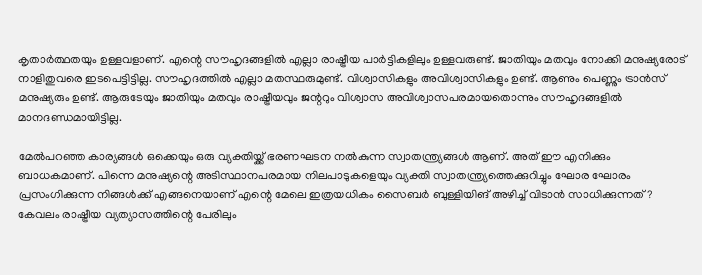കൃതാർത്ഥതയും ഉള്ളവളാണ്. എന്റെ സൗഹൃദങ്ങളിൽ എല്ലാ രാഷ്ട്രീയ പാർട്ടികളിലും ഉള്ളവരുണ്ട്. ജാതിയും മതവും നോക്കി മനുഷ്യരോട് നാളിതുവരെ ഇടപെട്ടിട്ടില്ല. സൗഹൃദത്തിൽ എല്ലാ മതസ്ഥരുമുണ്ട്. വിശ്വാസികളും അവിശ്വാസികളും ഉണ്ട്. ആണും പെണ്ണും ട്രാൻസ് മനുഷ്യരും ഉണ്ട്. ആരുടേയും ജാതിയും മതവും രാഷ്ട്രീയവും ജന്ററും വിശ്വാസ അവിശ്വാസപരമായതൊന്നും സൗഹൃദങ്ങളിൽ മാനദണ്ഡമായിട്ടില്ല.

മേൽപറഞ്ഞ കാര്യങ്ങൾ ഒക്കെയും ഒരു വ്യക്തിയ്ക്ക് ഭരണഘടന നൽകുന്ന സ്വാതന്ത്ര്യങ്ങൾ ആണ്. അത് ഈ എനിക്കും ബാധകമാണ്. പിന്നെ മനുഷ്യന്റെ അടിസ്ഥാനപരമായ നിലപാടുകളെയും വ്യക്തി സ്വാതന്ത്ര്യത്തെക്കുറിച്ചും ഘോര ഘോരം പ്രസംഗിക്കുന്ന നിങ്ങൾക്ക് എങ്ങനെയാണ് എന്റെ മേലെ ഇത്രയധികം സൈബർ ബുള്ളിയിങ് അഴിച്ച് വിടാൻ സാധിക്കുന്നത്? കേവലം രാഷ്ട്രീയ വ്യത്യാസത്തിന്റെ പേരിലും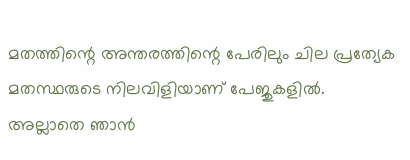മതത്തിന്റെ അന്തരത്തിന്റെ പേരിലും ചില പ്രത്യേക മതസ്ഥരുടെ നിലവിളിയാണ് പേജുകളിൽ. അല്ലാതെ ഞാൻ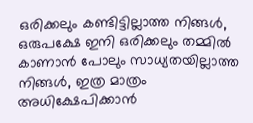ഒരിക്കലും കണ്ടിട്ടില്ലാത്ത നിങ്ങൾ, ഒരുപക്ഷേ ഇനി ഒരിക്കലും തമ്മിൽ കാണാൻ പോലും സാധ്യതയില്ലാത്ത നിങ്ങൾ, ഇത്ര മാത്രം അധിക്ഷേപിക്കാൻ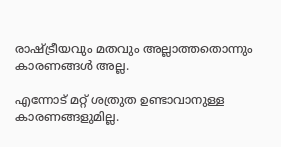രാഷ്ട്രീയവും മതവും അല്ലാത്തതൊന്നും കാരണങ്ങൾ അല്ല.

എന്നോട് മറ്റ് ശത്രുത ഉണ്ടാവാനുള്ള കാരണങ്ങളുമില്ല.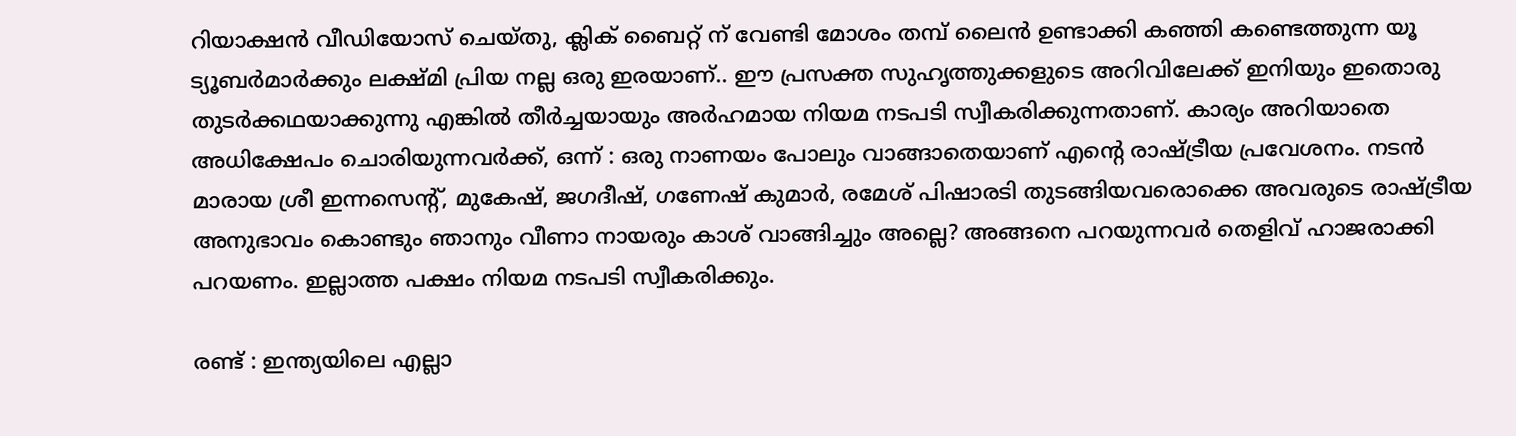റിയാക്ഷൻ വീഡിയോസ് ചെയ്തു, ക്ലിക് ബൈറ്റ് ന് വേണ്ടി മോശം തമ്പ് ലൈൻ ഉണ്ടാക്കി കഞ്ഞി കണ്ടെത്തുന്ന യൂ ട്യൂബർമാർക്കും ലക്ഷ്മി പ്രിയ നല്ല ഒരു ഇരയാണ്.. ഈ പ്രസക്ത സുഹൃത്തുക്കളുടെ അറിവിലേക്ക് ഇനിയും ഇതൊരു തുടർക്കഥയാക്കുന്നു എങ്കിൽ തീർച്ചയായും അർഹമായ നിയമ നടപടി സ്വീകരിക്കുന്നതാണ്. കാര്യം അറിയാതെ അധിക്ഷേപം ചൊരിയുന്നവർക്ക്, ഒന്ന് : ഒരു നാണയം പോലും വാങ്ങാതെയാണ് എന്റെ രാഷ്ട്രീയ പ്രവേശനം. നടൻ മാരായ ശ്രീ ഇന്നസെന്റ്, മുകേഷ്, ജഗദീഷ്, ഗണേഷ് കുമാർ, രമേശ്‌ പിഷാരടി തുടങ്ങിയവരൊക്കെ അവരുടെ രാഷ്ട്രീയ അനുഭാവം കൊണ്ടും ഞാനും വീണാ നായരും കാശ് വാങ്ങിച്ചും അല്ലെ? അങ്ങനെ പറയുന്നവർ തെളിവ് ഹാജരാക്കി പറയണം. ഇല്ലാത്ത പക്ഷം നിയമ നടപടി സ്വീകരിക്കും.

രണ്ട് : ഇന്ത്യയിലെ എല്ലാ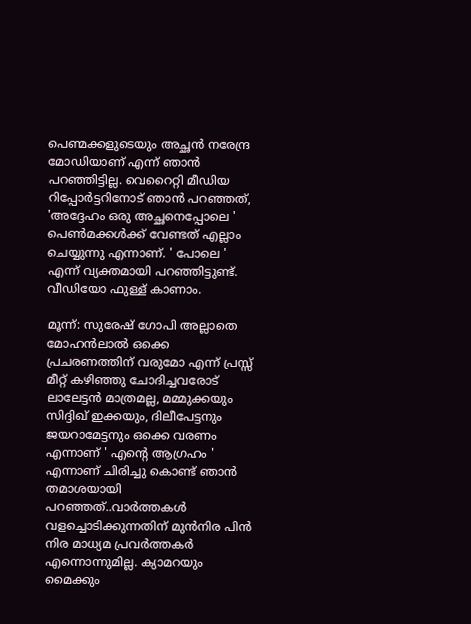പെണ്മക്കളുടെയും അച്ഛൻ നരേന്ദ്ര മോഡിയാണ് എന്ന് ഞാൻ പറഞ്ഞിട്ടില്ല. വെറൈറ്റി മീഡിയ റിപ്പോർട്ടറിനോട് ഞാൻ പറഞ്ഞത്, 'അദ്ദേഹം ഒരു അച്ഛനെപ്പോലെ ' പെൺമക്കൾക്ക് വേണ്ടത് എല്ലാം ചെയ്യുന്നു എന്നാണ്. ' പോലെ ' എന്ന് വ്യക്തമായി പറഞ്ഞിട്ടുണ്ട്. വീഡിയോ ഫുള്ള് കാണാം.

മൂന്ന്: സുരേഷ് ഗോപി അല്ലാതെ മോഹൻലാൽ ഒക്കെ പ്രചരണത്തിന് വരുമോ എന്ന് പ്രസ്സ് മീറ്റ് കഴിഞ്ഞു ചോദിച്ചവരോട് ലാലേട്ടൻ മാത്രമല്ല, മമ്മുക്കയും സിദ്ദിഖ് ഇക്കയും, ദിലീപേട്ടനും ജയറാമേട്ടനും ഒക്കെ വരണം എന്നാണ് ' എന്റെ ആഗ്രഹം ' എന്നാണ് ചിരിച്ചു കൊണ്ട് ഞാൻ തമാശയായി പറഞ്ഞത്..വാർത്തകൾ വളച്ചൊടിക്കുന്നതിന് മുൻനിര പിൻ നിര മാധ്യമ പ്രവർത്തകർ എന്നൊന്നുമില്ല. ക്യാമറയും മൈക്കും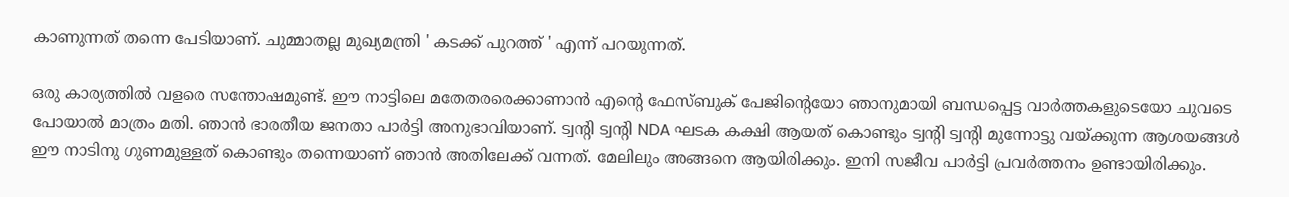കാണുന്നത് തന്നെ പേടിയാണ്. ചുമ്മാതല്ല മുഖ്യമന്ത്രി ' കടക്ക് പുറത്ത് ' എന്ന് പറയുന്നത്.

ഒരു കാര്യത്തിൽ വളരെ സന്തോഷമുണ്ട്. ഈ നാട്ടിലെ മതേതരരെക്കാണാൻ എന്റെ ഫേസ്ബുക് പേജിന്റെയോ ഞാനുമായി ബന്ധപ്പെട്ട വാർത്തകളുടെയോ ചുവടെ പോയാൽ മാത്രം മതി. ഞാൻ ഭാരതീയ ജനതാ പാർട്ടി അനുഭാവിയാണ്. ട്വന്റി ട്വന്റി NDA ഘടക കക്ഷി ആയത് കൊണ്ടും ട്വന്റി ട്വന്റി മുന്നോട്ടു വയ്ക്കുന്ന ആശയങ്ങൾ ഈ നാടിനു ഗുണമുള്ളത് കൊണ്ടും തന്നെയാണ് ഞാൻ അതിലേക്ക് വന്നത്. മേലിലും അങ്ങനെ ആയിരിക്കും. ഇനി സജീവ പാർട്ടി പ്രവർത്തനം ഉണ്ടായിരിക്കും.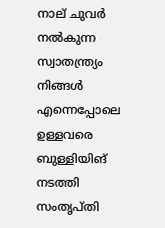നാല് ചുവർ നൽകുന്ന സ്വാതന്ത്ര്യം നിങ്ങൾ എന്നെപ്പോലെ ഉള്ളവരെ ബുള്ളിയിങ് നടത്തി സംതൃപ്തി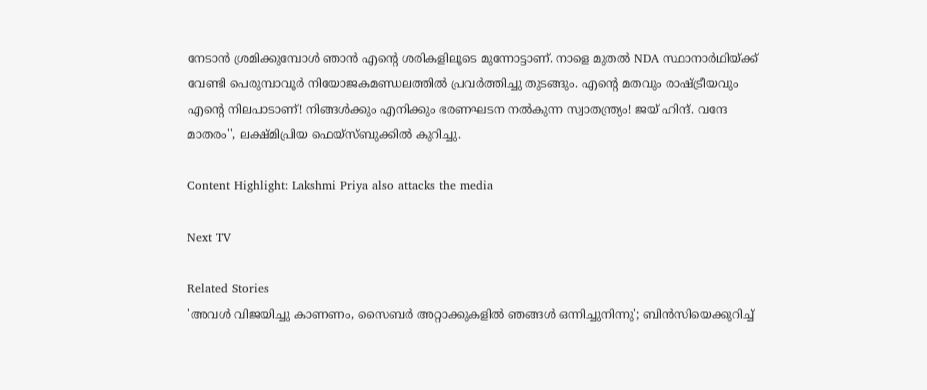നേടാൻ ശ്രമിക്കുമ്പോൾ ഞാൻ എന്റെ ശരികളിലൂടെ മുന്നോട്ടാണ്. നാളെ മുതൽ NDA സ്ഥാനാർഥിയ്ക്ക് വേണ്ടി പെരുമ്പാവൂർ നിയോജകമണ്ഡലത്തിൽ പ്രവർത്തിച്ചു തുടങ്ങും. എന്റെ മതവും രാഷ്ട്രീയവും എന്റെ നിലപാടാണ്! നിങ്ങൾക്കും എനിക്കും ഭരണഘടന നൽകുന്ന സ്വാതന്ത്ര്യം! ജയ് ഹിന്ദ്. വന്ദേ മാതരം'', ലക്ഷ്‍മിപ്രിയ ഫെയ്സ്ബുക്കിൽ കുറിച്ചു.

Content Highlight: Lakshmi Priya also attacks the media

Next TV

Related Stories
'അവൾ വിജയിച്ചു കാണണം, സൈബർ അറ്റാക്കുകളിൽ ഞങ്ങൾ ഒന്നിച്ചുനിന്നു'; ബിൻസിയെക്കുറിച്ച്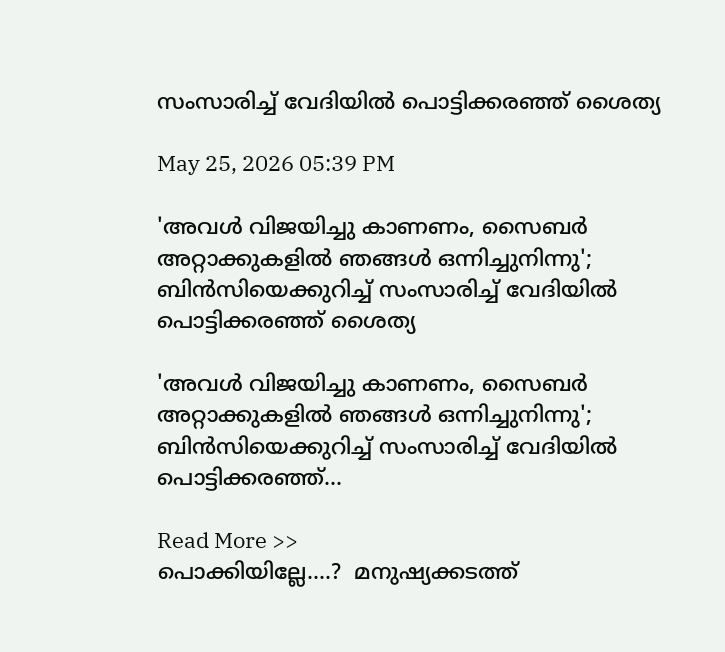സംസാരിച്ച് വേദിയിൽ പൊട്ടിക്കരഞ്ഞ് ശൈത്യ

May 25, 2026 05:39 PM

'അവൾ വിജയിച്ചു കാണണം, സൈബർ അറ്റാക്കുകളിൽ ഞങ്ങൾ ഒന്നിച്ചുനിന്നു'; ബിൻസിയെക്കുറിച്ച് സംസാരിച്ച് വേദിയിൽ പൊട്ടിക്കരഞ്ഞ് ശൈത്യ

'അവൾ വിജയിച്ചു കാണണം, സൈബർ അറ്റാക്കുകളിൽ ഞങ്ങൾ ഒന്നിച്ചുനിന്നു'; ബിൻസിയെക്കുറിച്ച് സംസാരിച്ച് വേദിയിൽ പൊട്ടിക്കരഞ്ഞ്...

Read More >>
പൊക്കിയില്ലേ....?  മനുഷ്യക്കടത്ത്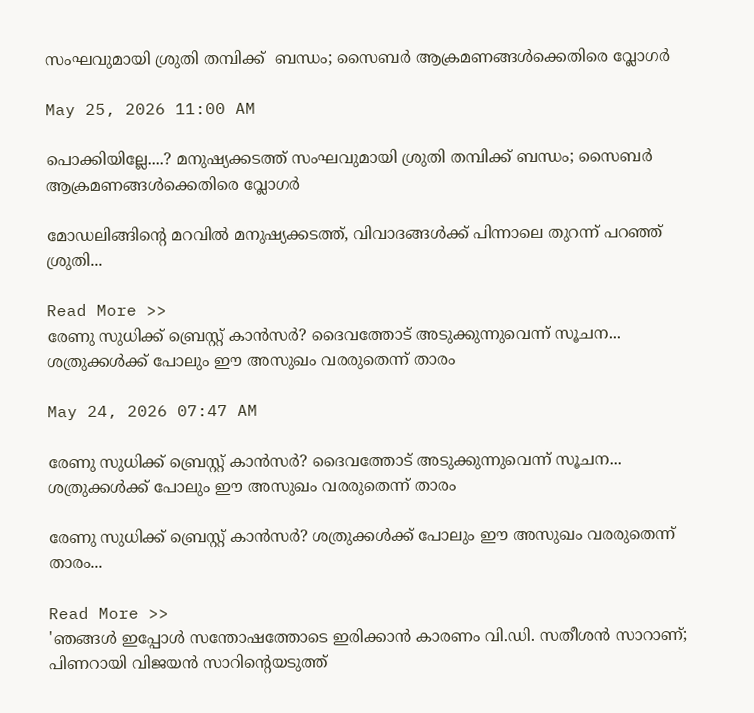സംഘവുമായി ശ്രുതി തമ്പിക്ക്  ബന്ധം; സൈബർ ആക്രമണങ്ങൾക്കെതിരെ വ്ലോഗർ

May 25, 2026 11:00 AM

പൊക്കിയില്ലേ....? മനുഷ്യക്കടത്ത് സംഘവുമായി ശ്രുതി തമ്പിക്ക് ബന്ധം; സൈബർ ആക്രമണങ്ങൾക്കെതിരെ വ്ലോഗർ

മോഡലിങ്ങിന്റെ മറവിൽ മനുഷ്യക്കടത്ത്‌, വിവാദങ്ങൾക്ക് പിന്നാലെ തുറന്ന് പറഞ്ഞ് ശ്രുതി...

Read More >>
രേണു സുധിക്ക് ബ്രെസ്റ്റ് കാൻസർ? ദൈവത്തോട് അടുക്കുന്നുവെന്ന് സൂചന... ശത്രുക്കൾക്ക് പോലും ഈ അസുഖം വരരുതെന്ന് താരം

May 24, 2026 07:47 AM

രേണു സുധിക്ക് ബ്രെസ്റ്റ് കാൻസർ? ദൈവത്തോട് അടുക്കുന്നുവെന്ന് സൂചന... ശത്രുക്കൾക്ക് പോലും ഈ അസുഖം വരരുതെന്ന് താരം

രേണു സുധിക്ക് ബ്രെസ്റ്റ് കാൻസർ? ശത്രുക്കൾക്ക് പോലും ഈ അസുഖം വരരുതെന്ന് താരം...

Read More >>
'ഞങ്ങൾ ഇപ്പോൾ സന്തോഷത്തോടെ ഇരിക്കാൻ കാരണം വി.ഡി. സതീശൻ സാറാണ്; പിണറായി വിജയൻ സാറിന്റെയടുത്ത്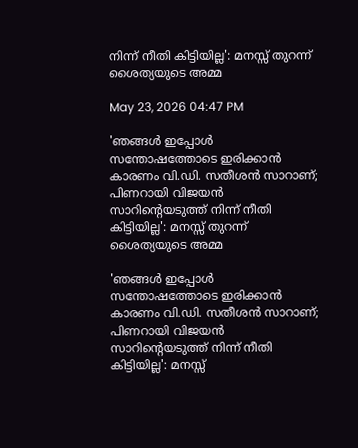നിന്ന് നീതി കിട്ടിയില്ല': മനസ്സ് തുറന്ന് ശൈത്യയുടെ അമ്മ

May 23, 2026 04:47 PM

'ഞങ്ങൾ ഇപ്പോൾ സന്തോഷത്തോടെ ഇരിക്കാൻ കാരണം വി.ഡി. സതീശൻ സാറാണ്; പിണറായി വിജയൻ സാറിന്റെയടുത്ത് നിന്ന് നീതി കിട്ടിയില്ല': മനസ്സ് തുറന്ന് ശൈത്യയുടെ അമ്മ

'ഞങ്ങൾ ഇപ്പോൾ സന്തോഷത്തോടെ ഇരിക്കാൻ കാരണം വി.ഡി. സതീശൻ സാറാണ്; പിണറായി വിജയൻ സാറിന്റെയടുത്ത് നിന്ന് നീതി കിട്ടിയില്ല': മനസ്സ്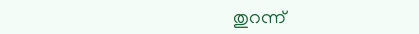തുറന്ന്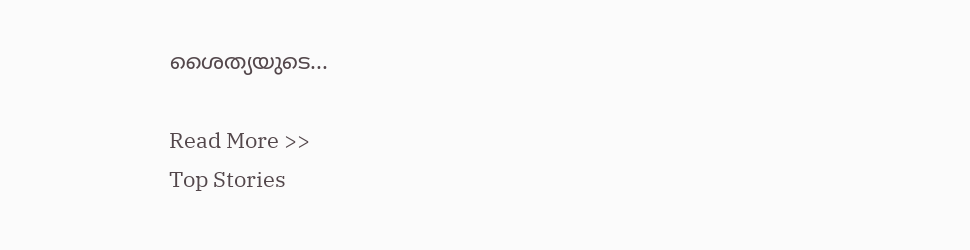ശൈത്യയുടെ...

Read More >>
Top Stories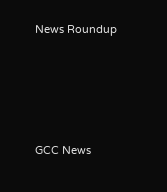News Roundup






GCC News